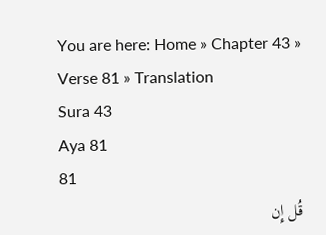You are here: Home » Chapter 43 » Verse 81 » Translation
Sura 43
Aya 81
81
قُل إِن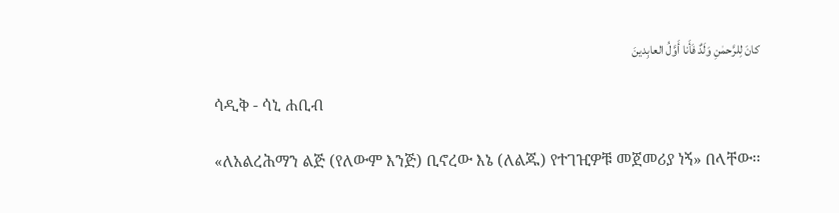كانَ لِلرَّحمٰنِ وَلَدٌ فَأَنا أَوَّلُ العابِدينَ

ሳዲቅ - ሳኒ ሐቢብ

«ለአልረሕማን ልጅ (የለውም እንጅ) ቢኖረው እኔ (ለልጁ) የተገዢዎቹ መጀመሪያ ነኝ» በላቸው፡፡